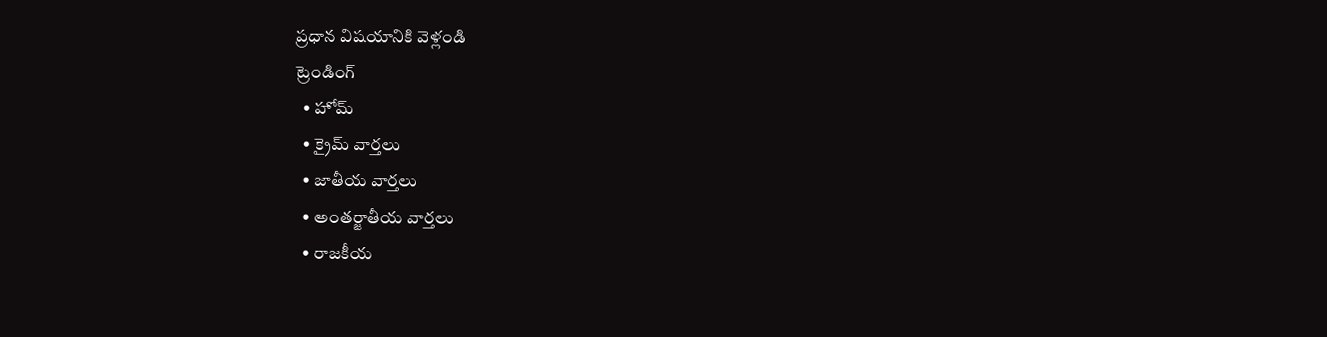ప్రధాన విషయానికి వెళ్లండి
ట్రెండింగ్
  • హోమ్
  • క్రైమ్ వార్తలు
  • జాతీయ వార్తలు
  • అంతర్జాతీయ వార్తలు
  • రాజకీయ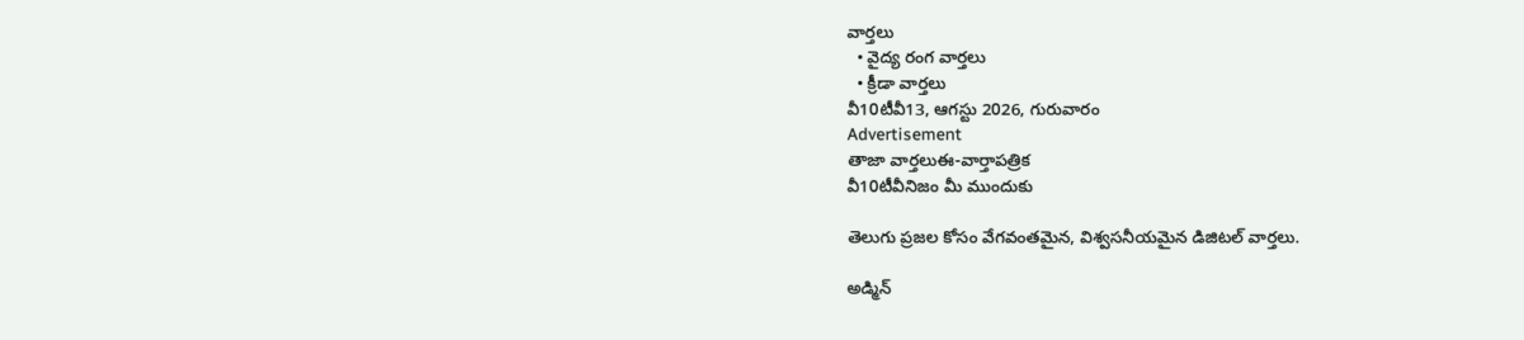వార్తలు
  • వైద్య రంగ వార్తలు
  • క్రీడా వార్తలు
వీ10టీవీ13, ఆగస్టు 2026, గురువారం
Advertisement
తాజా వార్తలుఈ-వార్తాపత్రిక
వీ10టీవీనిజం మీ ముందుకు

తెలుగు ప్రజల కోసం వేగవంతమైన, విశ్వసనీయమైన డిజిటల్ వార్తలు.

అడ్మిన్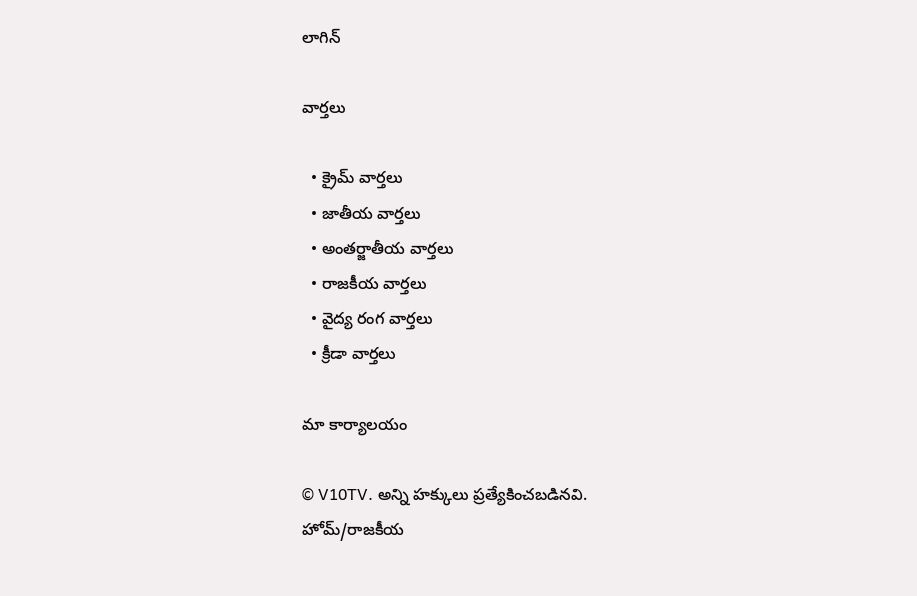లాగిన్

వార్తలు

  • క్రైమ్ వార్తలు
  • జాతీయ వార్తలు
  • అంతర్జాతీయ వార్తలు
  • రాజకీయ వార్తలు
  • వైద్య రంగ వార్తలు
  • క్రీడా వార్తలు

మా కార్యాలయం

© V10TV. అన్ని హక్కులు ప్రత్యేకించబడినవి.
హోమ్/రాజకీయ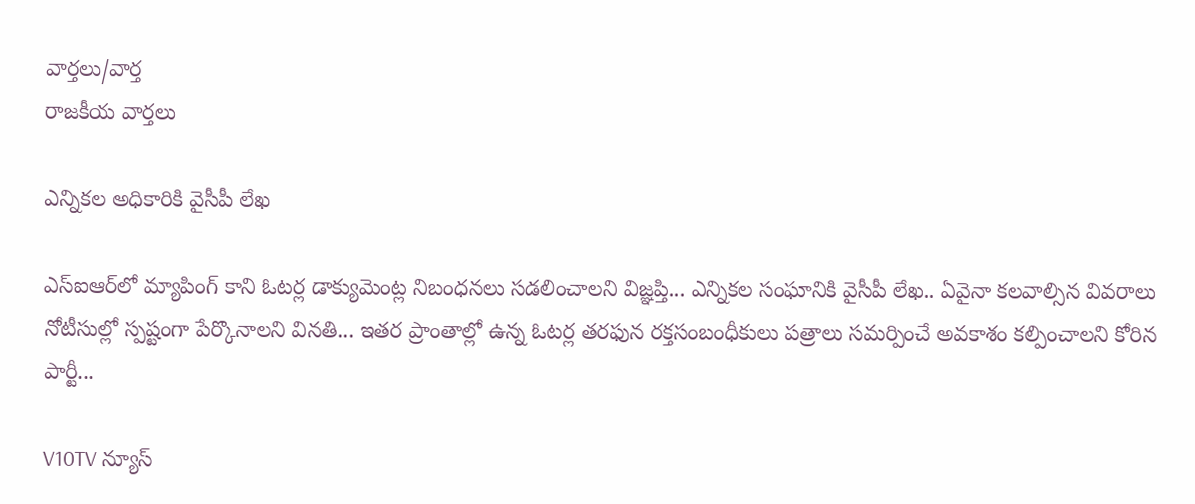వార్తలు/వార్త
రాజకీయ వార్తలు

ఎన్నికల అధికారికి వైసీపీ లేఖ

ఎస్ఐఆర్‌లో మ్యాపింగ్ కాని ఓటర్ల డాక్యుమెంట్ల నిబంధనలు సడలించాలని విజ్ఞప్తి... ఎన్నికల సంఘానికి వైసీపీ లేఖ.. ఏవైనా కలవాల్సిన వివరాలు నోటీసుల్లో స్పష్టంగా పేర్కొనాలని వినతి... ఇతర ప్రాంతాల్లో ఉన్న ఓటర్ల తరఫున రక్తసంబంధీకులు పత్రాలు సమర్పించే అవకాశం కల్పించాలని కోరిన పార్టీ...

V10TV న్యూస్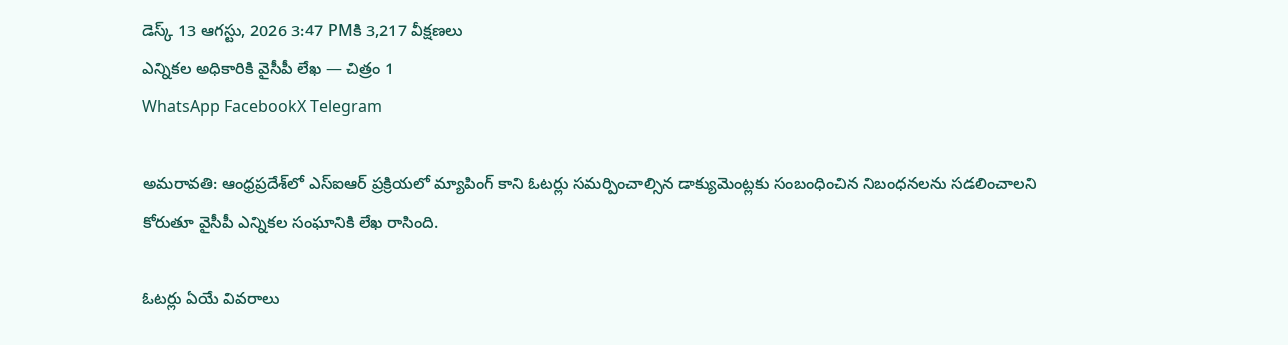డెస్క్ 13 ఆగస్టు, 2026 3:47 PMకి 3,217 వీక్షణలు
ఎన్నికల అధికారికి వైసీపీ లేఖ — చిత్రం 1
WhatsApp FacebookX Telegram

అమరావతి: ఆంధ్రప్రదేశ్‌లో ఎస్ఐఆర్ ప్రక్రియలో మ్యాపింగ్ కాని ఓటర్లు సమర్పించాల్సిన డాక్యుమెంట్లకు సంబంధించిన నిబంధనలను సడలించాలని కోరుతూ వైసీపీ ఎన్నికల సంఘానికి లేఖ రాసింది.

ఓటర్లు ఏయే వివరాలు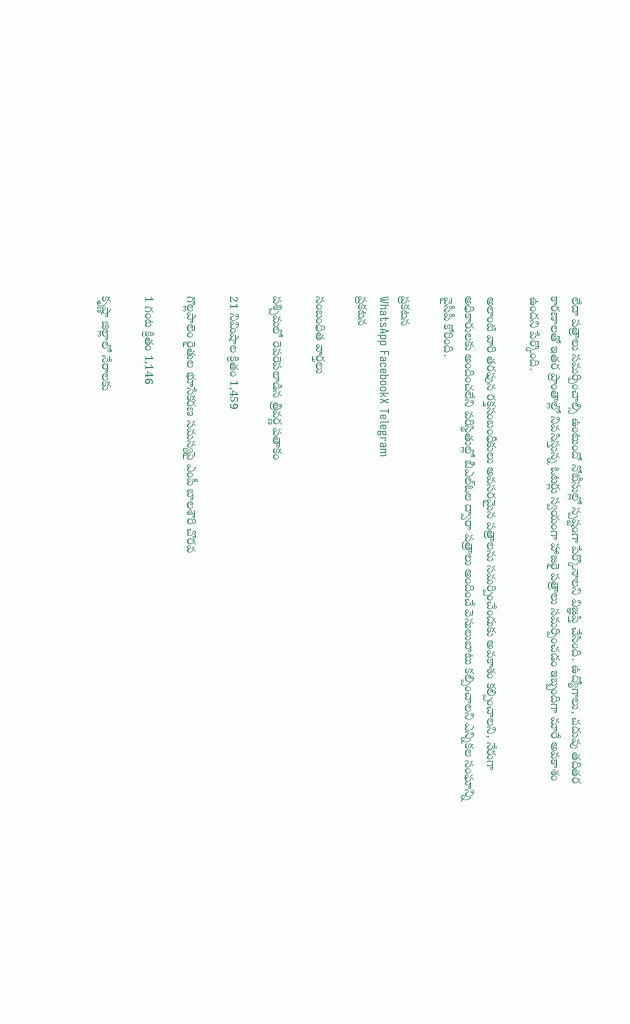లేదా పత్రాలు సమర్పించాల్సి ఉంటుందో నోటీసుల్లో స్పష్టంగా పేర్కొనాలని విజ్ఞప్తి చేసింది. ఉద్యోగాలు, చదువు తదితర కారణాలతో ఇతర ప్రాంతాల్లో నివసిస్తున్న ఓటర్లు స్వయంగా హాజరై పత్రాలు సమర్పించడం ఇబ్బందిగా మారే అవకాశం ఉందని పేర్కొంది.

అలాంటి వారి తరఫున రక్తసంబంధీకులు అవసరమైన పత్రాలను సమర్పించేందుకు అవకాశం కల్పించాలని, నేరుగా అధికారులకు అందించలేని పరిస్థితుల్లో బీఎల్ఓల ద్వారా పత్రాలు అందించే వెసులుబాటు కల్పించాలని ఎన్నికల సంఘాన్ని వైసీపీ కోరింది.

ప్రకటన
WhatsApp FacebookX Telegram
ప్రకటన

సంబంధిత వార్తలు

పశ్చిమలో రెపరెపలాడిన త్రివర్ణ పతాకం

21 నిమిషాల క్రితం 1,459

గొల్లపాలెం రైతుల భూసేకరణ సమస్యపై ఎంపీ బాలశౌరి చొరవ

1 గంట క్రితం 1,146

కృష్ణా జిల్లాలో నేరాలకు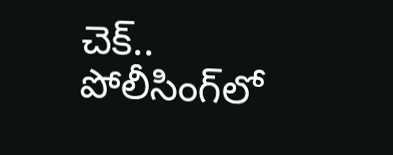చెక్.. పోలీసింగ్‌లో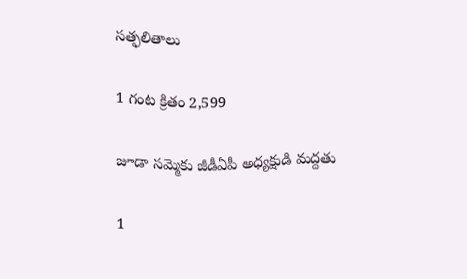సత్ఫలితాలు

1 గంట క్రితం 2,599

జూడా సమ్మెకు జీడీఏపీ అధ్యక్షుడి మద్దతు

1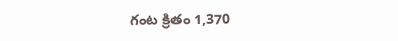గంట క్రితం 1,370